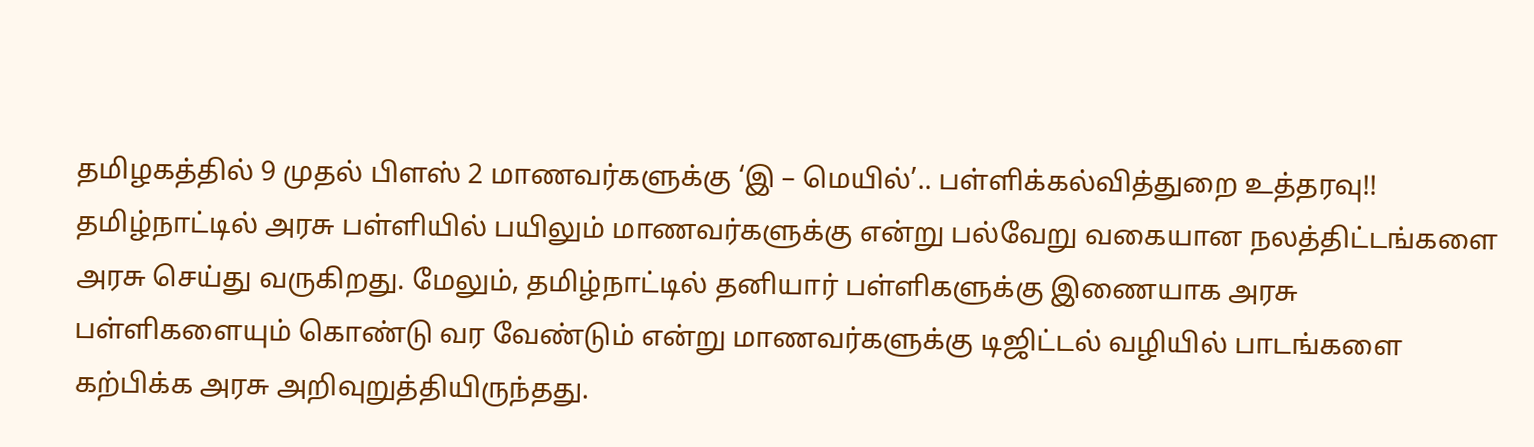தமிழகத்தில் 9 முதல் பிளஸ் 2 மாணவர்களுக்கு ‘இ – மெயில்’.. பள்ளிக்கல்வித்துறை உத்தரவு!!
தமிழ்நாட்டில் அரசு பள்ளியில் பயிலும் மாணவர்களுக்கு என்று பல்வேறு வகையான நலத்திட்டங்களை அரசு செய்து வருகிறது. மேலும், தமிழ்நாட்டில் தனியார் பள்ளிகளுக்கு இணையாக அரசு பள்ளிகளையும் கொண்டு வர வேண்டும் என்று மாணவர்களுக்கு டிஜிட்டல் வழியில் பாடங்களை கற்பிக்க அரசு அறிவுறுத்தியிருந்தது.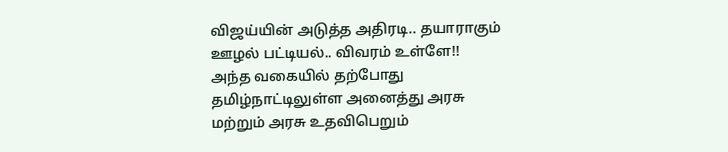விஜய்யின் அடுத்த அதிரடி.. தயாராகும் ஊழல் பட்டியல்.. விவரம் உள்ளே!!
அந்த வகையில் தற்போது தமிழ்நாட்டிலுள்ள அனைத்து அரசு மற்றும் அரசு உதவிபெறும்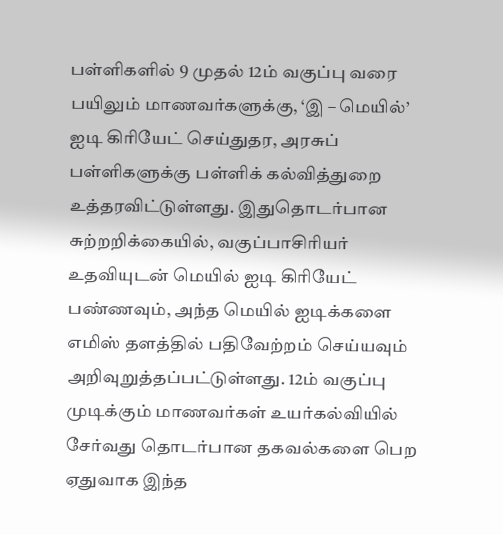பள்ளிகளில் 9 முதல் 12ம் வகுப்பு வரை பயிலும் மாணவர்களுக்கு, ‘இ – மெயில்’ ஐடி கிரியேட் செய்துதர, அரசுப் பள்ளிகளுக்கு பள்ளிக் கல்வித்துறை உத்தரவிட்டுள்ளது. இதுதொடர்பான சுற்றறிக்கையில், வகுப்பாசிரியர் உதவியுடன் மெயில் ஐடி கிரியேட் பண்ணவும், அந்த மெயில் ஐடிக்களை எமிஸ் தளத்தில் பதிவேற்றம் செய்யவும் அறிவுறுத்தப்பட்டுள்ளது. 12ம் வகுப்பு முடிக்கும் மாணவர்கள் உயர்கல்வியில் சேர்வது தொடர்பான தகவல்களை பெற ஏதுவாக இந்த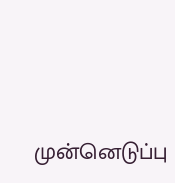முன்னெடுப்பு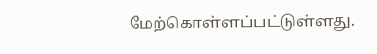மேற்கொள்ளப்பட்டுள்ளது.